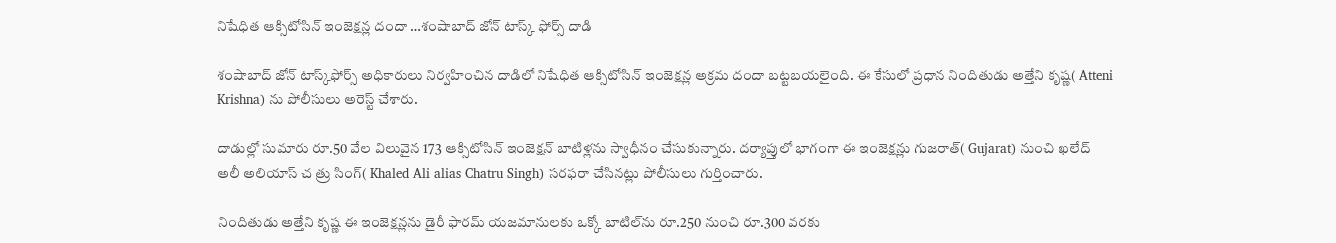నిషేధిత ఆక్సిటోసిన్ ఇంజెక్షన్ల దందా …శంషాబాద్‌ జోన్‌ టాస్క్‌ ఫోర్స్‌ దాడి

శంషాబాద్ జోన్ టాస్క్‌ఫోర్స్ అధికారులు నిర్వహించిన దాడిలో నిషేధిత ఆక్సిటోసిన్ ఇంజెక్షన్ల అక్రమ దందా బట్టబయలైంది. ఈ కేసులో ప్రధాన నిందితుడు అత్తేని కృష్ణ( Atteni Krishna) ను పోలీసులు అరెస్ట్ చేశారు.

దాడుల్లో సుమారు రూ.50 వేల విలువైన 173 ఆక్సిటోసిన్ ఇంజెక్షన్ బాటిళ్లను స్వాధీనం చేసుకున్నారు. దర్యాప్తులో భాగంగా ఈ ఇంజెక్షన్లు గుజరాత్‌( Gujarat) నుంచి ఖలేద్ అలీ అలియాస్‌ చ త్రు సింగ్‌( Khaled Ali alias Chatru Singh) సరఫరా చేసినట్లు పోలీసులు గుర్తించారు.

నిందితుడు అత్తేని కృష్ణ ఈ ఇంజెక్షన్లను డైరీ ఫారమ్ యజమానులకు ఒక్కో బాటిల్‌ను రూ.250 నుంచి రూ.300 వరకు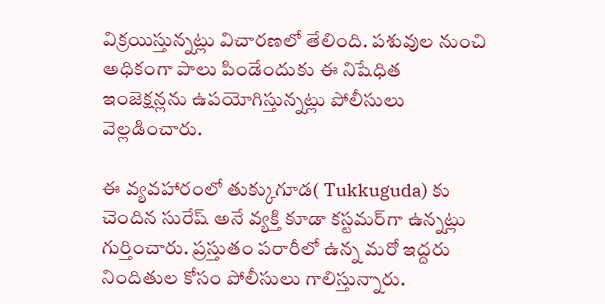విక్రయిస్తున్నట్లు విచారణలో తేలింది. పశువుల నుంచి అధికంగా పాలు పిండేందుకు ఈ నిషేధిత ఇంజెక్షన్లను ఉపయోగిస్తున్నట్లు పోలీసులు వెల్లడించారు.

ఈ వ్యవహారంలో తుక్కుగూడ( Tukkuguda) కు చెందిన సురేష్ అనే వ్యక్తి కూడా కస్టమర్‌గా ఉన్నట్లు గుర్తించారు. ప్రస్తుతం పరారీలో ఉన్న మరో ఇద్దరు నిందితుల కోసం పోలీసులు గాలిస్తున్నారు.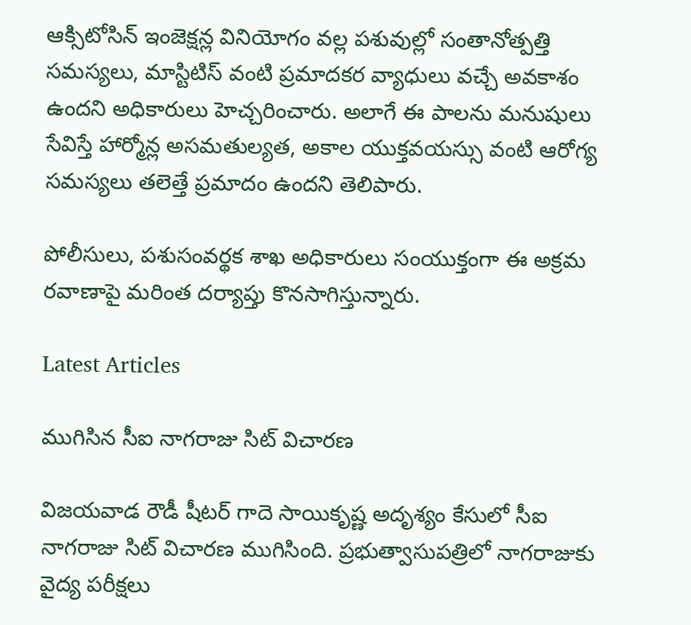ఆక్సిటోసిన్ ఇంజెక్షన్ల వినియోగం వల్ల పశువుల్లో సంతానోత్పత్తి సమస్యలు, మాస్టిటిస్ వంటి ప్రమాదకర వ్యాధులు వచ్చే అవకాశం ఉందని అధికారులు హెచ్చరించారు. అలాగే ఈ పాలను మనుషులు సేవిస్తే హార్మోన్ల అసమతుల్యత, అకాల యుక్తవయస్సు వంటి ఆరోగ్య సమస్యలు తలెత్తే ప్రమాదం ఉందని తెలిపారు.

పోలీసులు, పశుసంవర్థక శాఖ అధికారులు సంయుక్తంగా ఈ అక్రమ రవాణాపై మరింత దర్యాప్తు కొనసాగిస్తున్నారు.

Latest Articles

ముగిసిన సీఐ నాగరాజు సిట్‌ విచారణ

విజయవాడ రౌడీ షీటర్‌ గాదె సాయికృష్ణ అదృశ్యం కేసులో సీఐ నాగరాజు సిట్‌ విచారణ ముగిసింది. ప్రభుత్వాసుపత్రిలో నాగరాజుకు వైద్య పరీక్షలు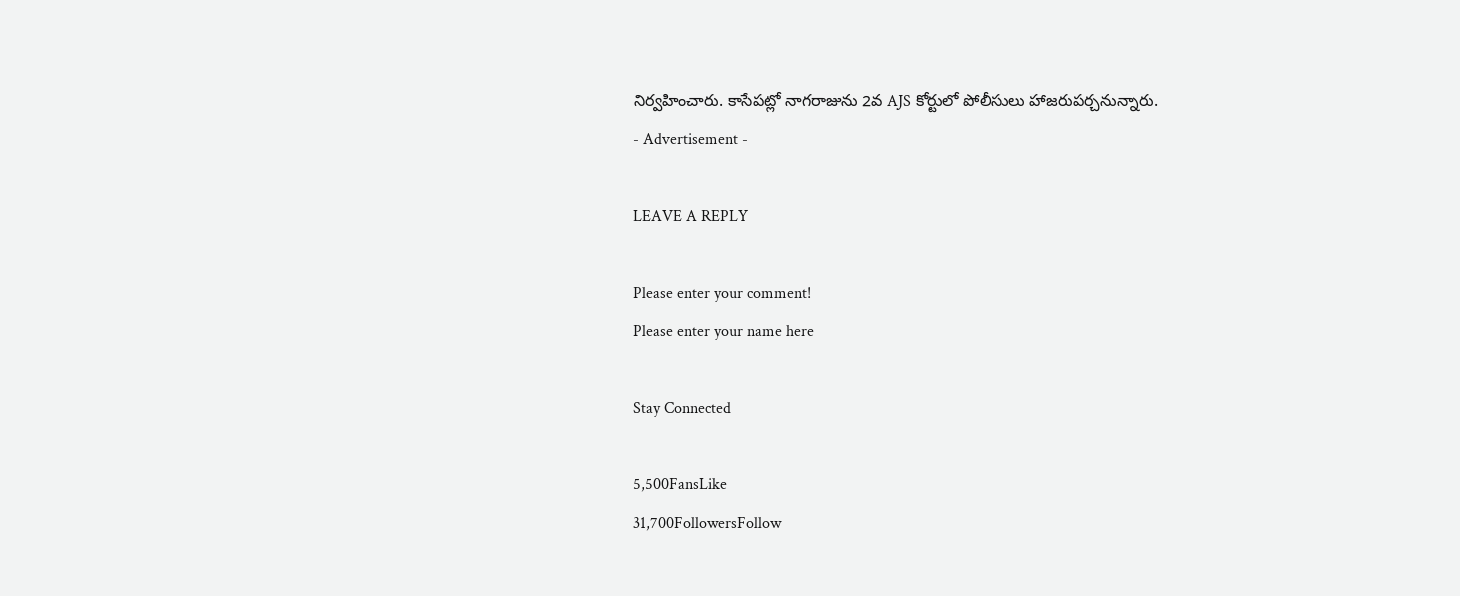నిర్వహించారు. కాసేపట్లో నాగరాజును 2వ AJS కోర్టులో పోలీసులు హాజరుపర్చనున్నారు.
- Advertisement -

LEAVE A REPLY

Please enter your comment!
Please enter your name here

Stay Connected

5,500FansLike
31,700FollowersFollow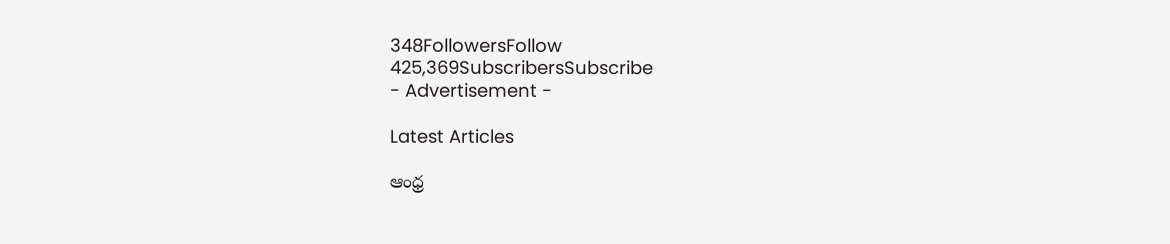348FollowersFollow
425,369SubscribersSubscribe
- Advertisement -

Latest Articles

ఆంధ్ర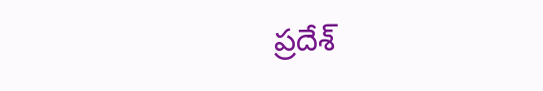ప్రదేశ్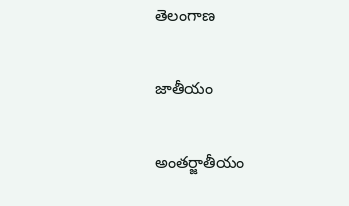తెలంగాణ

జాతీయం

అంతర్జాతీయం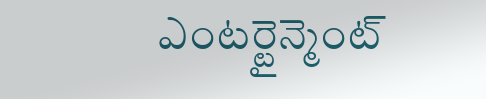ఎంటర్టైన్మెంట్